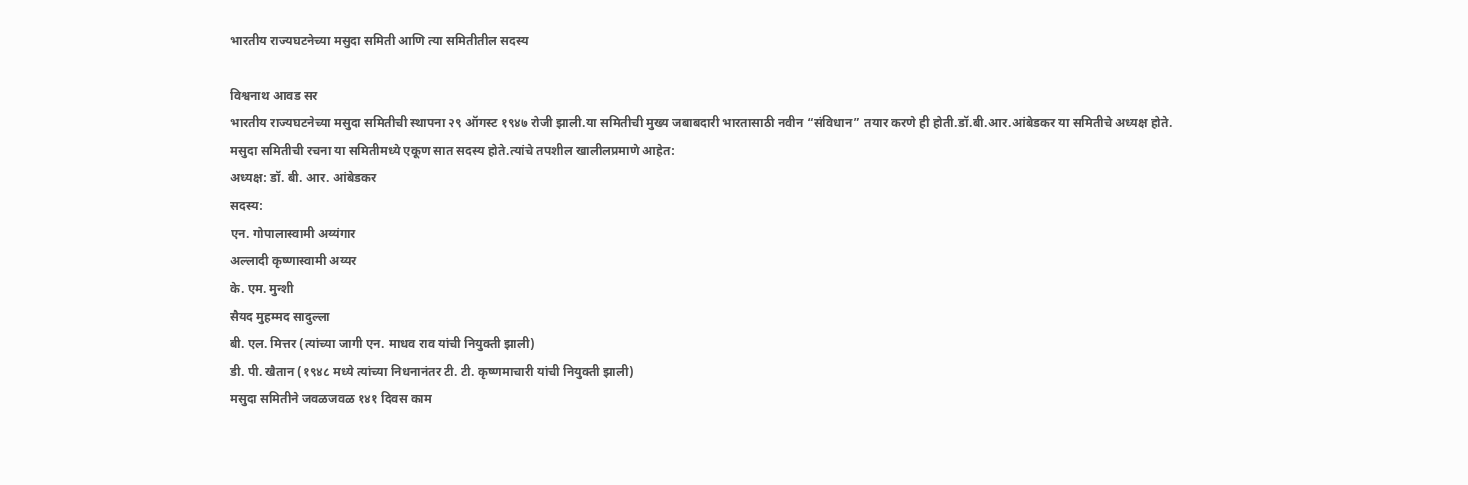भारतीय राज्यघटनेच्या मसुदा समिती आणि त्या समितीतील सदस्य

विश्वनाथ आवड सर
भारतीय राज्यघटनेच्या मसुदा समितीची स्थापना २९ ऑगस्ट १९४७ रोजी झाली.या समितीची मुख्य जबाबदारी भारतासाठी नवीन “संविधान” तयार करणे ही होती.डॉ.बी.आर.आंबेडकर या समितीचे अध्यक्ष होते.
मसुदा समितीची रचना या समितीमध्ये एकूण सात सदस्य होते.त्यांचे तपशील खालीलप्रमाणे आहेत:
अध्यक्ष: डॉ. बी. आर. आंबेडकर
सदस्य:
एन. गोपालास्वामी अय्यंगार
अल्लादी कृष्णास्वामी अय्यर
के. एम. मुन्शी
सैयद मुहम्मद सादुल्ला
बी. एल. मित्तर (त्यांच्या जागी एन. माधव राव यांची नियुक्ती झाली)
डी. पी. खैतान (१९४८ मध्ये त्यांच्या निधनानंतर टी. टी. कृष्णमाचारी यांची नियुक्ती झाली)
मसुदा समितीने जवळजवळ १४१ दिवस काम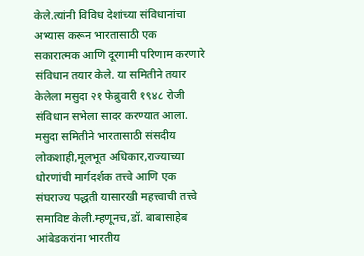केले.त्यांनी विविध देशांच्या संविधानांचा अभ्यास करून भारतासाठी एक सकारात्मक आणि दूरगामी परिणाम करणारे संविधान तयार केले. या समितीने तयार केलेला मसुदा २१ फेब्रुवारी १९४८ रोजी संविधान सभेला सादर करण्यात आला.
मसुदा समितीने भारतासाठी संसदीय लोकशाही,मूलभूत अधिकार,राज्याच्या धोरणांची मार्गदर्शक तत्त्वे आणि एक संघराज्य पद्धती यासारखी महत्त्वाची तत्त्वे समाविष्ट केली.म्हणूनच,डॉ. बाबासाहेब आंबेडकरांना भारतीय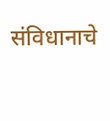संविधानाचे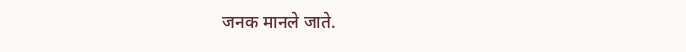जनक मानले जाते.